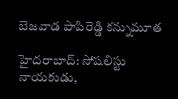బెజవాడ పాపిరెడ్డి కన్నుమూత

హైదరాబాద్‌: సోషలిస్టు నాయకుడు,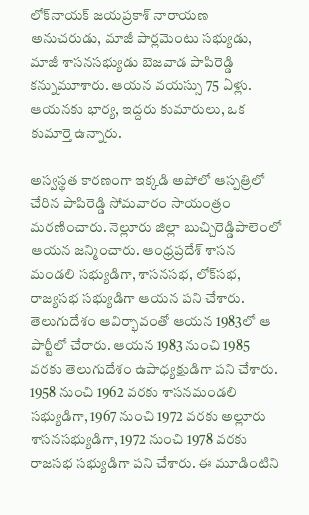లోక్‌నాయక్‌ జయప్రకాశ్‌ నారాయణ అనుచరుడు, మాజీ పార్లమెంటు సభ్యుడు, మాజీ శాసనసభ్యుడు బెజవాడ పాపిరెడ్డి కన్నుమూశారు. ఆయన వయస్సు 75 ఏళ్లు. ఆయనకు భార్య, ఇద్దరు కుమారులు, ఒక కుమార్తె ఉన్నారు.

అస్వస్థత కారణంగా ఇక్కడి అపోలో ఆస్పత్రిలో చేరిన పాపిరెడ్డి సోమవారం సాయంత్రం మరణించారు. నెల్లూరు జిల్లా బుచ్చిరెడ్డిపాలెంలో ఆయన జన్మించారు. ఆంధ్రప్రదేశ్‌ శాసన మండలి సభ్యుడిగా, శాసనసభ, లోక్‌సభ, రాజ్యసభ సభ్యుడిగా ఆయన పని చేశారు. తెలుగుదేశం ఆవిర్భావంతో ఆయన 1983లో ఆ పార్టీలో చేరారు. ఆయన 1983 నుంచి 1985 వరకు తెలుగుదేశం ఉపాధ్యక్షుడిగా పని చేశారు. 1958 నుంచి 1962 వరకు శాసనమండలి సభ్యుడిగా, 1967 నుంచి 1972 వరకు అల్లూరు శాసనసభ్యుడిగా, 1972 నుంచి 1978 వరకు రాజసభ సభ్యుడిగా పని చేశారు. ఈ మూడింటిని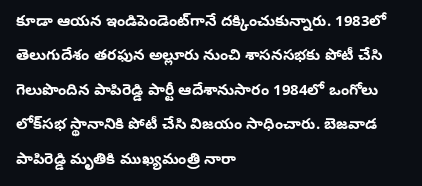కూడా ఆయన ఇండిపెండెంట్‌గానే దక్కించుకున్నారు. 1983లో తెలుగుదేశం తరఫున అల్లూరు నుంచి శాసనసభకు పోటీ చేసి గెలుపొందిన పాపిరెడ్డి పార్టీ ఆదేశానుసారం 1984లో ఒంగోలు లోక్‌సభ స్థానానికి పోటీ చేసి విజయం సాధించారు. బెజవాడ పాపిరెడ్డి మృతికి ముఖ్యమంత్రి నారా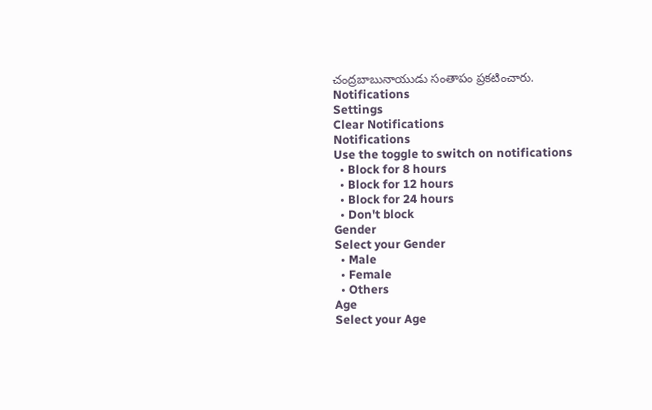చంద్రబాబునాయుడు సంతాపం ప్రకటించారు.
Notifications
Settings
Clear Notifications
Notifications
Use the toggle to switch on notifications
  • Block for 8 hours
  • Block for 12 hours
  • Block for 24 hours
  • Don't block
Gender
Select your Gender
  • Male
  • Female
  • Others
Age
Select your Age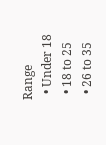Range
  • Under 18
  • 18 to 25
  • 26 to 35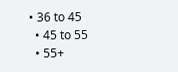• 36 to 45
  • 45 to 55
  • 55+